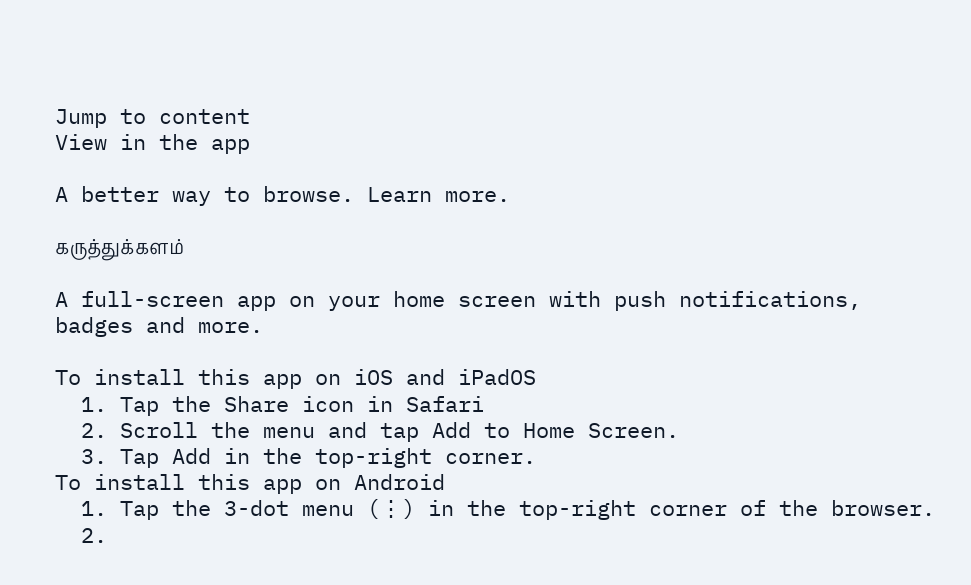Jump to content
View in the app

A better way to browse. Learn more.

கருத்துக்களம்

A full-screen app on your home screen with push notifications, badges and more.

To install this app on iOS and iPadOS
  1. Tap the Share icon in Safari
  2. Scroll the menu and tap Add to Home Screen.
  3. Tap Add in the top-right corner.
To install this app on Android
  1. Tap the 3-dot menu (⋮) in the top-right corner of the browser.
  2.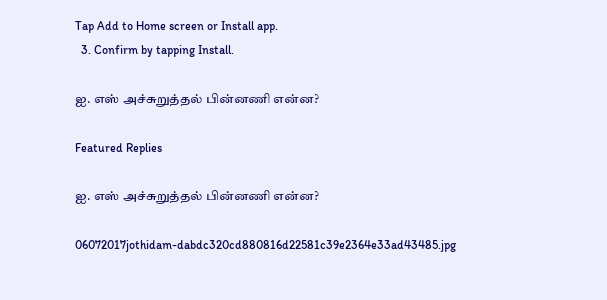Tap Add to Home screen or Install app.
  3. Confirm by tapping Install.

ஐ. எஸ் அச்சுறுத்தல் பின்னணி என்ன?

Featured Replies

ஐ. எஸ் அச்சுறுத்தல் பின்னணி என்ன?

06072017jothidam-dabdc320cd880816d22581c39e2364e33ad43485.jpg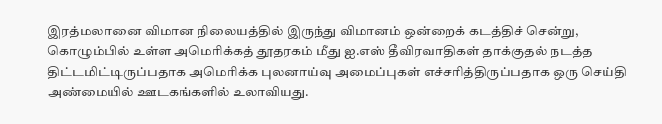இரத்மலானை விமான நிலையத்தில் இருந்து விமானம் ஒன்றைக் கடத்திச் சென்று, கொழும்பில் உள்ள அமெரிக்கத் தூதரகம் மீது ஐ.எஸ் தீவிரவாதிகள் தாக்குதல் நடத்த திட்டமிட்டிருப்பதாக அமெரிக்க புலனாய்வு அமைப்புகள் எச்சரித்திருப்பதாக ஒரு செய்தி அண்மையில் ஊடகங்களில் உலாவியது.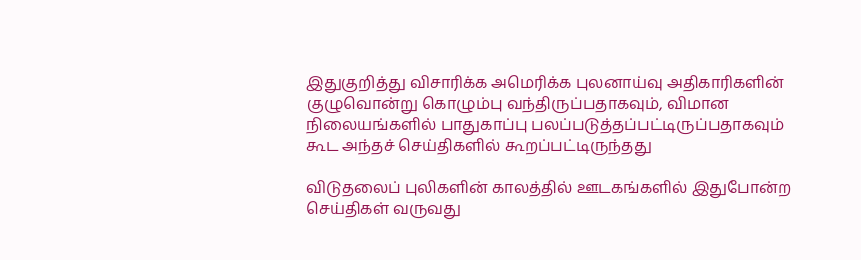இதுகுறித்து விசாரிக்க அமெரிக்க புலனாய்வு அதிகாரிகளின் குழுவொன்று கொழும்பு வந்திருப்பதாகவும், விமான நிலையங்களில் பாதுகாப்பு பலப்படுத்தப்பட்டிருப்பதாகவும் கூட அந்தச் செய்திகளில் கூறப்பட்டிருந்தது

விடுதலைப் புலிகளின் காலத்தில் ஊடகங்களில் இதுபோன்ற செய்திகள் வருவது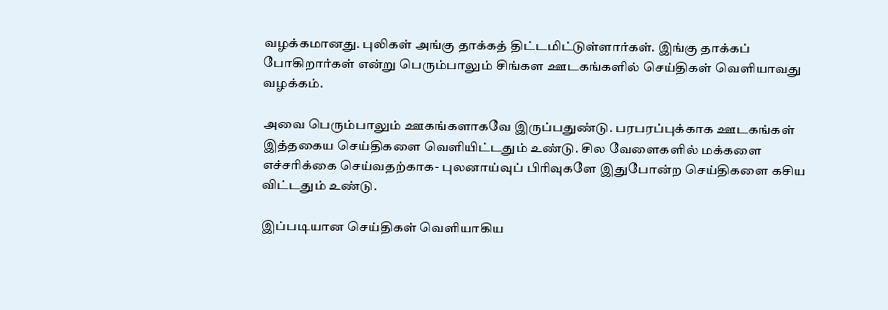வழக்கமானது. புலிகள் அங்கு தாக்கத் திட்டமிட்டுள்ளார்கள். இங்கு தாக்கப் போகிறார்கள் என்று பெரும்பாலும் சிங்கள ஊடகங்களில் செய்திகள் வெளியாவது வழக்கம்.

அவை பெரும்பாலும் ஊகங்களாகவே இருப்பதுண்டு. பரபரப்புக்காக ஊடகங்கள் இத்தகைய செய்திகளை வெளியிட்டதும் உண்டு. சில வேளைகளில் மக்களை எச்சரிக்கை செய்வதற்காக- புலனாய்வுப் பிரிவுகளே இதுபோன்ற செய்திகளை கசிய விட்டதும் உண்டு.

இப்படியான செய்திகள் வெளியாகிய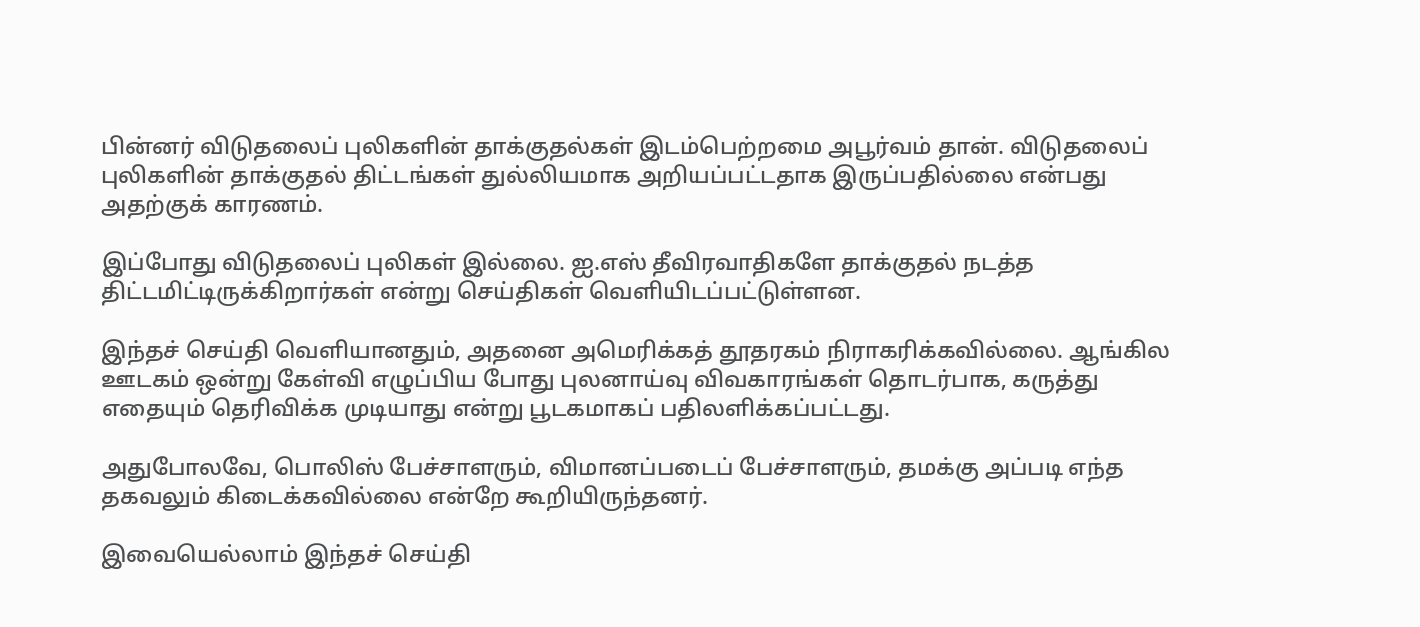பின்னர் விடுதலைப் புலிகளின் தாக்குதல்கள் இடம்பெற்றமை அபூர்வம் தான். விடுதலைப் புலிகளின் தாக்குதல் திட்டங்கள் துல்லியமாக அறியப்பட்டதாக இருப்பதில்லை என்பது அதற்குக் காரணம்.

இப்போது விடுதலைப் புலிகள் இல்லை. ஐ.எஸ் தீவிரவாதிகளே தாக்குதல் நடத்த திட்டமிட்டிருக்கிறார்கள் என்று செய்திகள் வெளியிடப்பட்டுள்ளன.

இந்தச் செய்தி வெளியானதும், அதனை அமெரிக்கத் தூதரகம் நிராகரிக்கவில்லை. ஆங்கில ஊடகம் ஒன்று கேள்வி எழுப்பிய போது புலனாய்வு விவகாரங்கள் தொடர்பாக, கருத்து எதையும் தெரிவிக்க முடியாது என்று பூடகமாகப் பதிலளிக்கப்பட்டது.

அதுபோலவே, பொலிஸ் பேச்சாளரும், விமானப்படைப் பேச்சாளரும், தமக்கு அப்படி எந்த தகவலும் கிடைக்கவில்லை என்றே கூறியிருந்தனர்.

இவையெல்லாம் இந்தச் செய்தி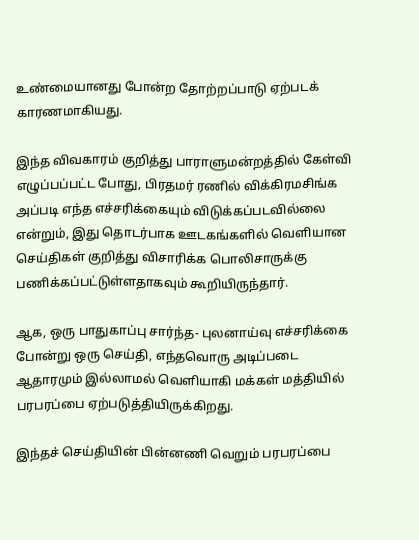உண்மையானது போன்ற தோற்றப்பாடு ஏற்படக் காரணமாகியது.

இந்த விவகாரம் குறித்து பாராளுமன்றத்தில் கேள்வி எழுப்பப்பட்ட போது, பிரதமர் ரணில் விக்கிரமசிங்க அப்படி எந்த எச்சரிக்கையும் விடுக்கப்படவில்லை என்றும், இது தொடர்பாக ஊடகங்களில் வெளியான செய்திகள் குறித்து விசாரிக்க பொலிசாருக்கு பணிக்கப்பட்டுள்ளதாகவும் கூறியிருந்தார்.

ஆக, ஒரு பாதுகாப்பு சார்ந்த- புலனாய்வு எச்சரிக்கை போன்று ஒரு செய்தி, எந்தவொரு அடிப்படை ஆதாரமும் இல்லாமல் வெளியாகி மக்கள் மத்தியில் பரபரப்பை ஏற்படுத்தியிருக்கிறது.

இந்தச் செய்தியின் பின்னணி வெறும் பரபரப்பை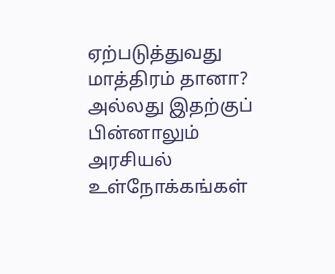ஏற்படுத்துவது மாத்திரம் தானா? அல்லது இதற்குப் பின்னாலும் அரசியல் உள்நோக்கங்கள்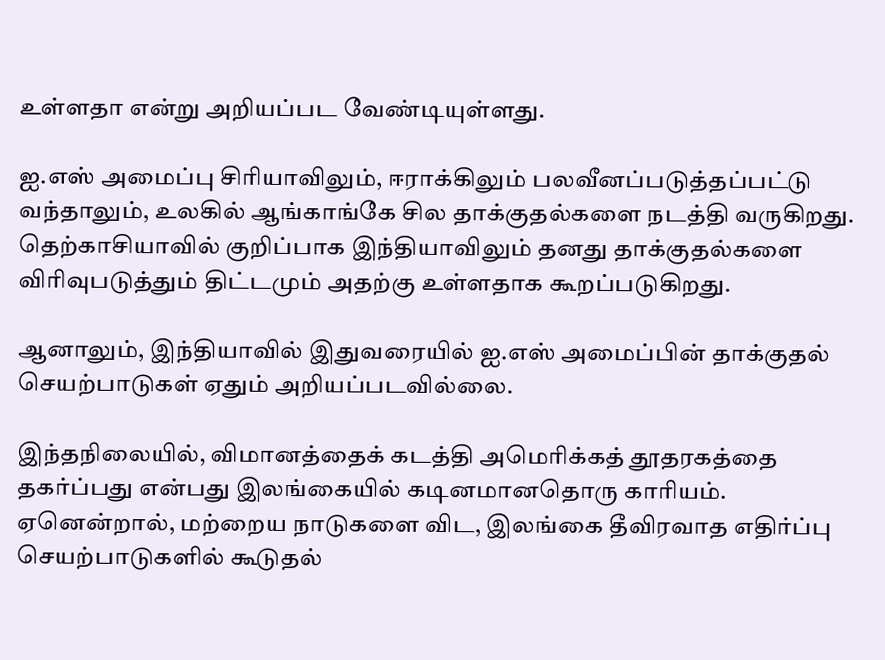உள்ளதா என்று அறியப்பட வேண்டியுள்ளது.

ஐ.எஸ் அமைப்பு சிரியாவிலும், ஈராக்கிலும் பலவீனப்படுத்தப்பட்டு வந்தாலும், உலகில் ஆங்காங்கே சில தாக்குதல்களை நடத்தி வருகிறது. தெற்காசியாவில் குறிப்பாக இந்தியாவிலும் தனது தாக்குதல்களை விரிவுபடுத்தும் திட்டமும் அதற்கு உள்ளதாக கூறப்படுகிறது.

ஆனாலும், இந்தியாவில் இதுவரையில் ஐ.எஸ் அமைப்பின் தாக்குதல் செயற்பாடுகள் ஏதும் அறியப்படவில்லை.

இந்தநிலையில், விமானத்தைக் கடத்தி அமெரிக்கத் தூதரகத்தை தகர்ப்பது என்பது இலங்கையில் கடினமானதொரு காரியம். ஏனென்றால், மற்றைய நாடுகளை விட, இலங்கை தீவிரவாத எதிர்ப்பு செயற்பாடுகளில் கூடுதல்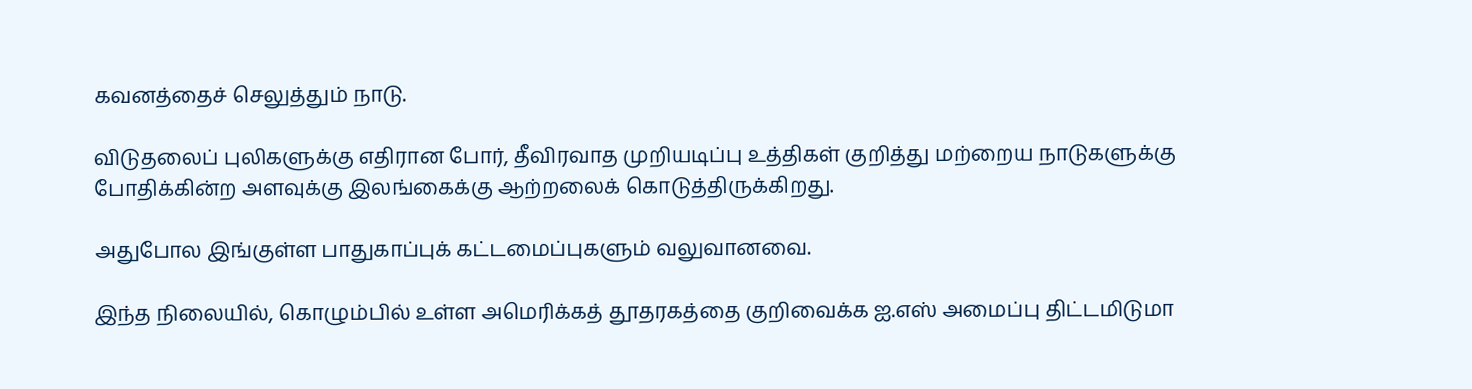கவனத்தைச் செலுத்தும் நாடு.

விடுதலைப் புலிகளுக்கு எதிரான போர், தீவிரவாத முறியடிப்பு உத்திகள் குறித்து மற்றைய நாடுகளுக்கு போதிக்கின்ற அளவுக்கு இலங்கைக்கு ஆற்றலைக் கொடுத்திருக்கிறது.

அதுபோல இங்குள்ள பாதுகாப்புக் கட்டமைப்புகளும் வலுவானவை.

இந்த நிலையில், கொழும்பில் உள்ள அமெரிக்கத் தூதரகத்தை குறிவைக்க ஐ.எஸ் அமைப்பு திட்டமிடுமா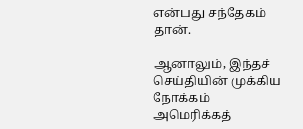என்பது சந்தேகம் தான்.

ஆனாலும், இந்தச் செய்தியின் முக்கிய நோக்கம் அமெரிக்கத்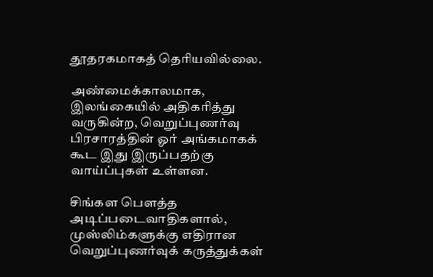தூதரகமாகத் தெரியவில்லை.

அண்மைக்காலமாக, இலங்கையில் அதிகரித்து வருகின்ற, வெறுப்புணர்வு பிரசாரத்தின் ஓர் அங்கமாகக் கூட இது இருப்பதற்கு வாய்ப்புகள் உள்ளன.

சிங்கள பௌத்த அடிப்படைவாதிகளால், முஸ்லிம்களுக்கு எதிரான வெறுப்புணர்வுக் கருத்துக்கள்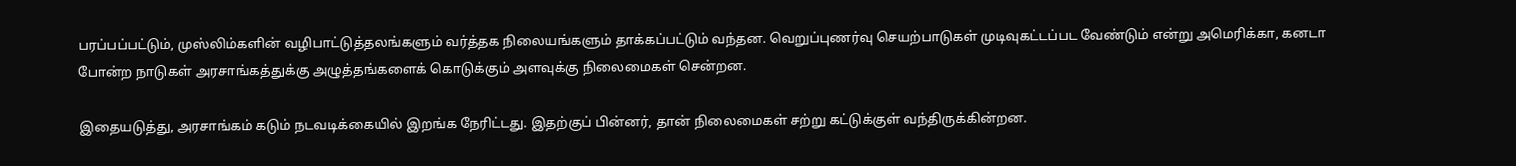பரப்பப்பட்டும், முஸ்லிம்களின் வழிபாட்டுத்தலங்களும் வர்த்தக நிலையங்களும் தாக்கப்பட்டும் வந்தன. வெறுப்புணர்வு செயற்பாடுகள் முடிவுகட்டப்பட வேண்டும் என்று அமெரிக்கா, கனடா போன்ற நாடுகள் அரசாங்கத்துக்கு அழுத்தங்களைக் கொடுக்கும் அளவுக்கு நிலைமைகள் சென்றன.

இதையடுத்து, அரசாங்கம் கடும் நடவடிக்கையில் இறங்க நேரிட்டது. இதற்குப் பின்னர், தான் நிலைமைகள் சற்று கட்டுக்குள் வந்திருக்கின்றன.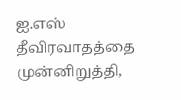ஐ.எஸ் தீவிரவாதத்தை முன்னிறுத்தி,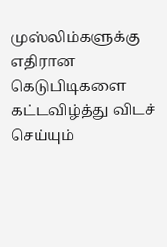முஸ்லிம்களுக்கு எதிரான கெடுபிடிகளை கட்டவிழ்த்து விடச் செய்யும்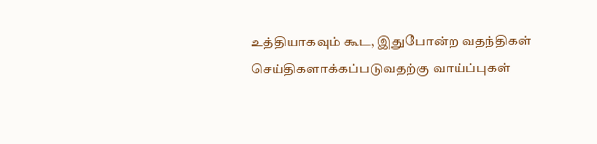உத்தியாகவும் கூட, இதுபோன்ற வதந்திகள் செய்திகளாக்கப்படுவதற்கு வாய்ப்புகள்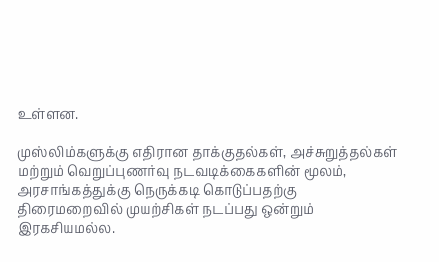உள்ளன.

முஸ்லிம்களுக்கு எதிரான தாக்குதல்கள், அச்சுறுத்தல்கள் மற்றும் வெறுப்புணர்வு நடவடிக்கைகளின் மூலம், அரசாங்கத்துக்கு நெருக்கடி கொடுப்பதற்கு திரைமறைவில் முயற்சிகள் நடப்பது ஒன்றும் இரகசியமல்ல.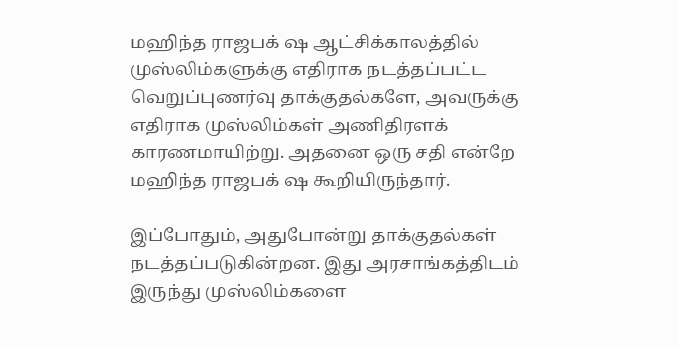மஹிந்த ராஜபக் ஷ ஆட்சிக்காலத்தில் முஸ்லிம்களுக்கு எதிராக நடத்தப்பட்ட வெறுப்புணர்வு தாக்குதல்களே, அவருக்கு எதிராக முஸ்லிம்கள் அணிதிரளக் காரணமாயிற்று. அதனை ஒரு சதி என்றே மஹிந்த ராஜபக் ஷ கூறியிருந்தார்.

இப்போதும், அதுபோன்று தாக்குதல்கள் நடத்தப்படுகின்றன. இது அரசாங்கத்திடம் இருந்து முஸ்லிம்களை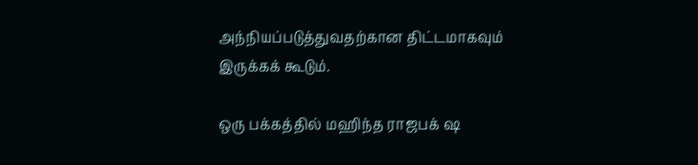அந்நியப்படுத்துவதற்கான திட்டமாகவும் இருக்கக் கூடும்.

ஒரு பக்கத்தில் மஹிந்த ராஜபக் ஷ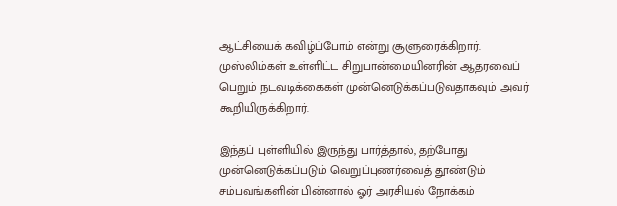ஆட்சியைக் கவிழ்ப்போம் என்று சூளுரைக்கிறார். முஸ்லிம்கள் உள்ளிட்ட சிறுபான்மையினரின் ஆதரவைப் பெறும் நடவடிக்கைகள் முன்னெடுக்கப்படுவதாகவும் அவர் கூறியிருக்கிறார்.

இந்தப் புள்ளியில் இருந்து பார்த்தால், தற்போது முன்னெடுக்கப்படும் வெறுப்புணர்வைத் தூண்டும் சம்பவங்களின் பின்னால் ஓர் அரசியல் நோக்கம்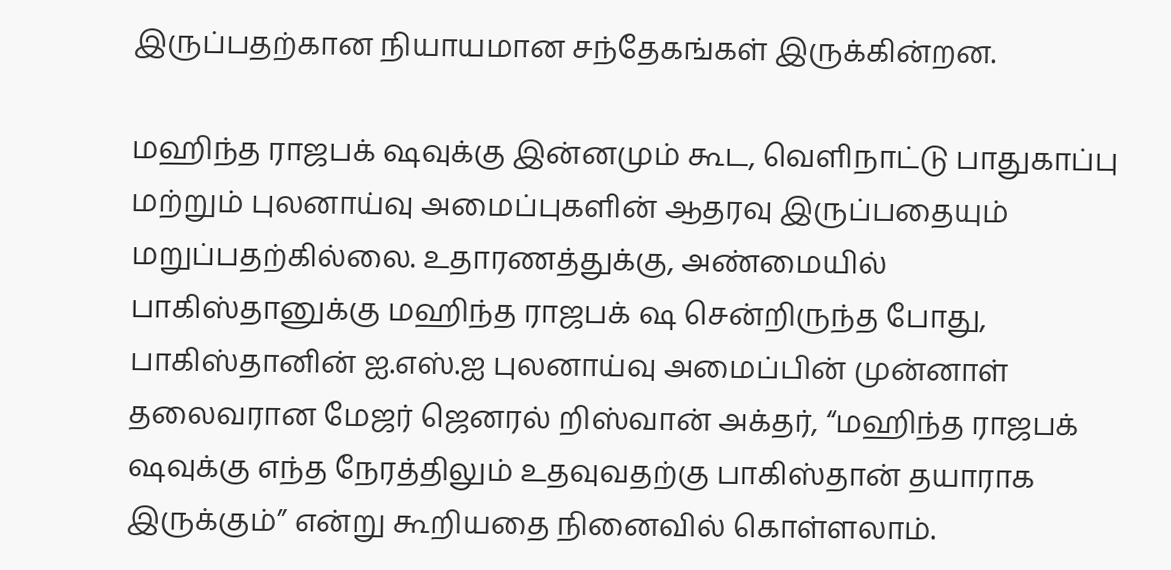இருப்பதற்கான நியாயமான சந்தேகங்கள் இருக்கின்றன.

மஹிந்த ராஜபக் ஷவுக்கு இன்னமும் கூட, வெளிநாட்டு பாதுகாப்பு மற்றும் புலனாய்வு அமைப்புகளின் ஆதரவு இருப்பதையும் மறுப்பதற்கில்லை. உதாரணத்துக்கு, அண்மையில் பாகிஸ்தானுக்கு மஹிந்த ராஜபக் ஷ சென்றிருந்த போது, பாகிஸ்தானின் ஐ.எஸ்.ஐ புலனாய்வு அமைப்பின் முன்னாள் தலைவரான மேஜர் ஜெனரல் றிஸ்வான் அக்தர், “மஹிந்த ராஜபக் ஷவுக்கு எந்த நேரத்திலும் உதவுவதற்கு பாகிஸ்தான் தயாராக இருக்கும்” என்று கூறியதை நினைவில் கொள்ளலாம்.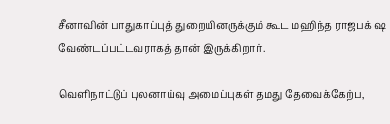சீனாவின் பாதுகாப்புத் துறையினருக்கும் கூட மஹிந்த ராஜபக் ஷ வேண்டப்பட்டவராகத் தான் இருக்கிறார்.

வெளிநாட்டுப் புலனாய்வு அமைப்புகள் தமது தேவைக்கேற்ப,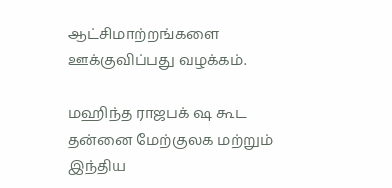ஆட்சிமாற்றங்களை ஊக்குவிப்பது வழக்கம்.

மஹிந்த ராஜபக் ஷ கூட தன்னை மேற்குலக மற்றும் இந்திய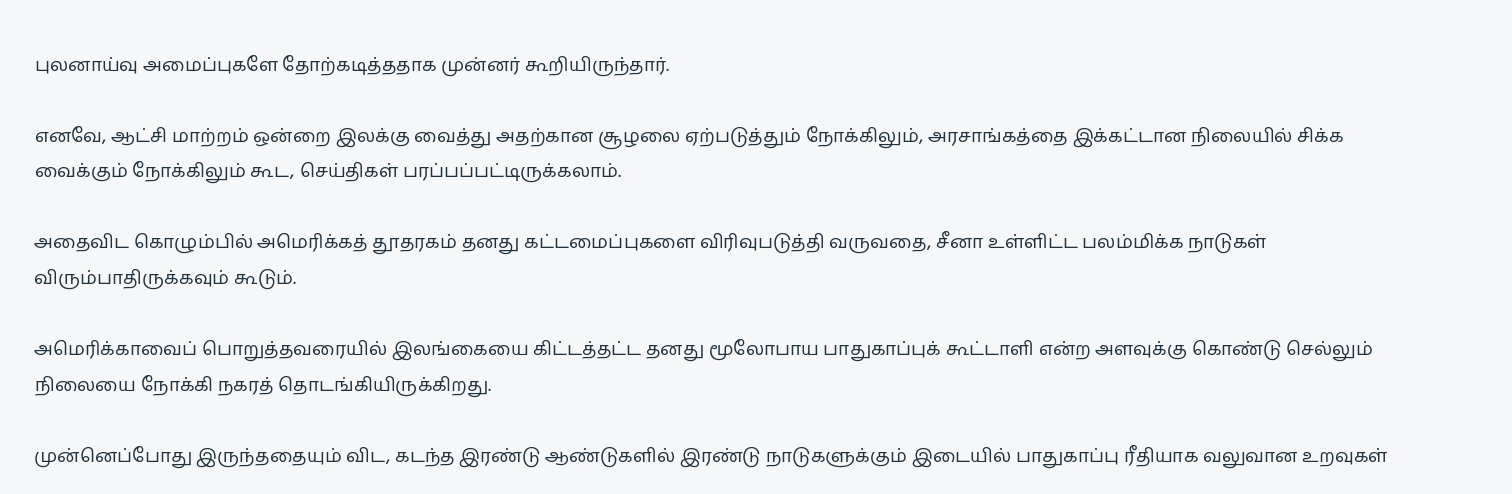புலனாய்வு அமைப்புகளே தோற்கடித்ததாக முன்னர் கூறியிருந்தார்.

எனவே, ஆட்சி மாற்றம் ஒன்றை இலக்கு வைத்து அதற்கான சூழலை ஏற்படுத்தும் நோக்கிலும், அரசாங்கத்தை இக்கட்டான நிலையில் சிக்க வைக்கும் நோக்கிலும் கூட, செய்திகள் பரப்பப்பட்டிருக்கலாம்.

அதைவிட கொழும்பில் அமெரிக்கத் தூதரகம் தனது கட்டமைப்புகளை விரிவுபடுத்தி வருவதை, சீனா உள்ளிட்ட பலம்மிக்க நாடுகள் விரும்பாதிருக்கவும் கூடும்.

அமெரிக்காவைப் பொறுத்தவரையில் இலங்கையை கிட்டத்தட்ட தனது மூலோபாய பாதுகாப்புக் கூட்டாளி என்ற அளவுக்கு கொண்டு செல்லும் நிலையை நோக்கி நகரத் தொடங்கியிருக்கிறது.

முன்னெப்போது இருந்ததையும் விட, கடந்த இரண்டு ஆண்டுகளில் இரண்டு நாடுகளுக்கும் இடையில் பாதுகாப்பு ரீதியாக வலுவான உறவுகள்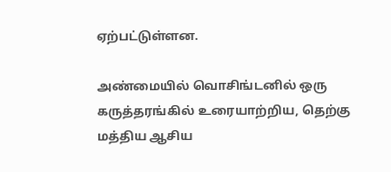ஏற்பட்டுள்ளன.

அண்மையில் வொசிங்டனில் ஒரு கருத்தரங்கில் உரையாற்றிய, தெற்கு மத்திய ஆசிய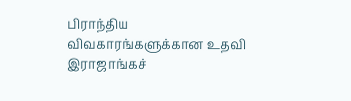பிராந்திய விவகாரங்களுக்கான உதவி இராஜாங்கச்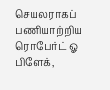செயலராகப் பணியாற்றிய ரொபேர்ட் ஓ பிளேக்,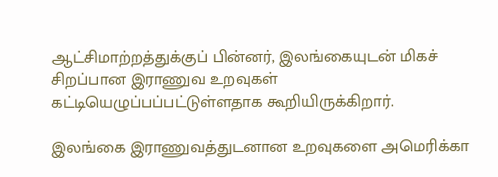ஆட்சிமாற்றத்துக்குப் பின்னர், இலங்கையுடன் மிகச் சிறப்பான இராணுவ உறவுகள் கட்டியெழுப்பப்பட்டுள்ளதாக கூறியிருக்கிறார்.

இலங்கை இராணுவத்துடனான உறவுகளை அமெரிக்கா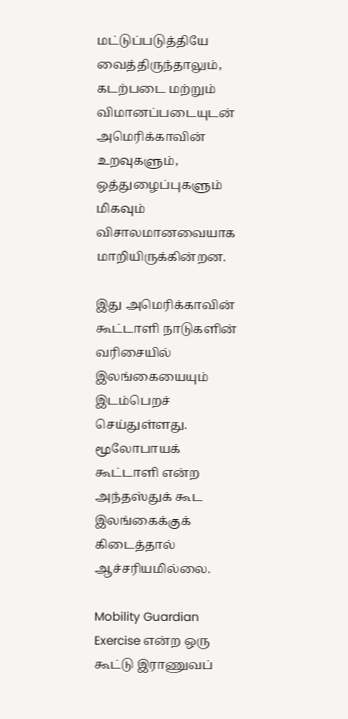மட்டுப்படுத்தியே வைத்திருந்தாலும், கடற்படை மற்றும் விமானப்படையுடன் அமெரிக்காவின் உறவுகளும், ஒத்துழைப்புகளும் மிகவும் விசாலமானவையாக மாறியிருக்கின்றன.

இது அமெரிக்காவின் கூட்டாளி நாடுகளின் வரிசையில் இலங்கையையும் இடம்பெறச் செய்துள்ளது. மூலோபாயக் கூட்டாளி என்ற அந்தஸ்துக் கூட இலங்கைக்குக் கிடைத்தால் ஆச்சரியமில்லை.

Mobility Guardian Exercise என்ற ஒரு கூட்டு இராணுவப்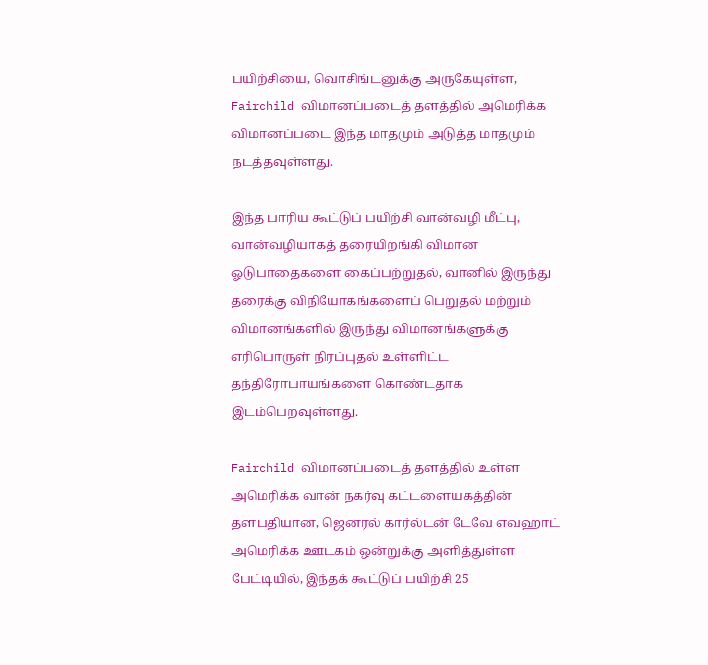பயிற்சியை, வொசிங்டனுக்கு அருகேயுள்ள, Fairchild விமானப்படைத் தளத்தில் அமெரிக்க விமானப்படை இந்த மாதமும் அடுத்த மாதமும் நடத்தவுள்ளது.

இந்த பாரிய கூட்டுப் பயிற்சி வான்வழி மீட்பு, வான்வழியாகத் தரையிறங்கி விமான ஓடுபாதைகளை கைப்பற்றுதல், வானில் இருந்து தரைக்கு விநியோகங்களைப் பெறுதல் மற்றும் விமானங்களில் இருந்து விமானங்களுக்கு எரிபொருள் நிரப்புதல் உள்ளிட்ட தந்திரோபாயங்களை கொண்டதாக இடம்பெறவுள்ளது.

Fairchild விமானப்படைத் தளத்தில் உள்ள அமெரிக்க வான் நகர்வு கட்டளையகத்தின் தளபதியான, ஜெனரல் கார்ல்டன் டேவே எவஹாட் அமெரிக்க ஊடகம் ஒன்றுக்கு அளித்துள்ள பேட்டியில், இந்தக் கூட்டுப் பயிற்சி 25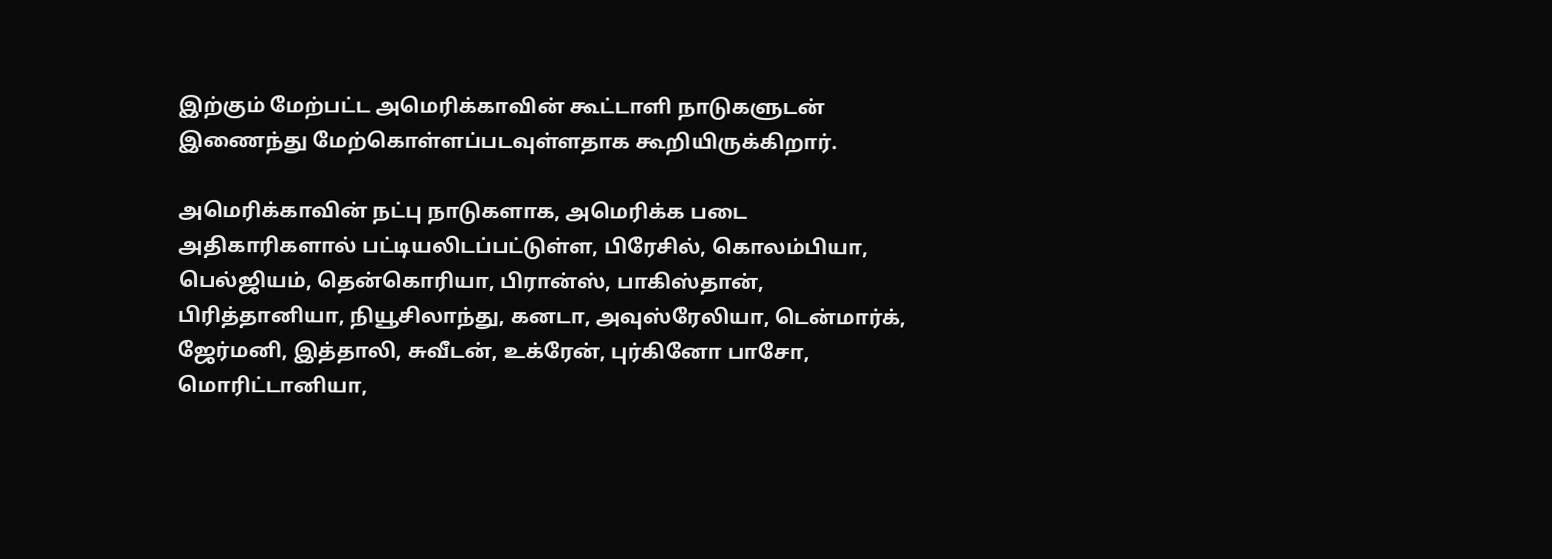இற்கும் மேற்பட்ட அமெரிக்காவின் கூட்டாளி நாடுகளுடன் இணைந்து மேற்கொள்ளப்படவுள்ளதாக கூறியிருக்கிறார்.

அமெரிக்காவின் நட்பு நாடுகளாக, அமெரிக்க படை அதிகாரிகளால் பட்டியலிடப்பட்டுள்ள, பிரேசில், கொலம்பியா, பெல்ஜியம், தென்கொரியா, பிரான்ஸ், பாகிஸ்தான், பிரித்தானியா, நியூசிலாந்து, கனடா, அவுஸ்ரேலியா, டென்மார்க், ஜேர்மனி, இத்தாலி, சுவீடன், உக்ரேன், புர்கினோ பாசோ, மொரிட்டானியா,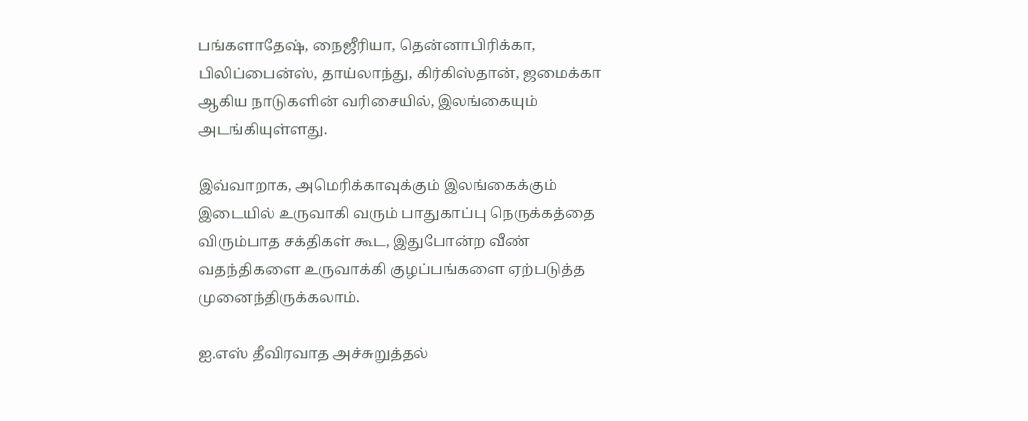பங்களாதேஷ், நைஜீரியா, தென்னாபிரிக்கா, பிலிப்பைன்ஸ், தாய்லாந்து, கிர்கிஸ்தான், ஜமைக்கா ஆகிய நாடுகளின் வரிசையில், இலங்கையும் அடங்கியுள்ளது.

இவ்வாறாக, அமெரிக்காவுக்கும் இலங்கைக்கும் இடையில் உருவாகி வரும் பாதுகாப்பு நெருக்கத்தை விரும்பாத சக்திகள் கூட, இதுபோன்ற வீண் வதந்திகளை உருவாக்கி குழப்பங்களை ஏற்படுத்த முனைந்திருக்கலாம்.

ஐ.எஸ் தீவிரவாத அச்சுறுத்தல்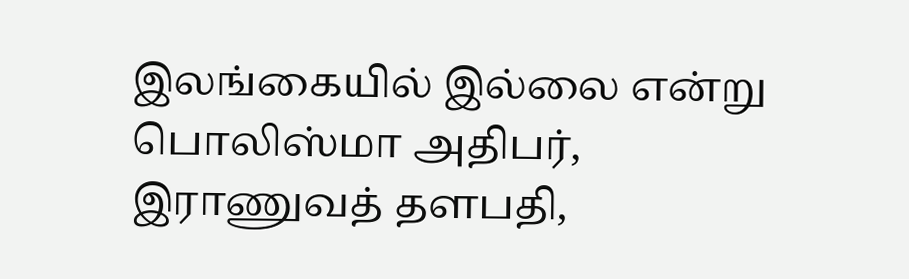இலங்கையில் இல்லை என்று பொலிஸ்மா அதிபர், இராணுவத் தளபதி,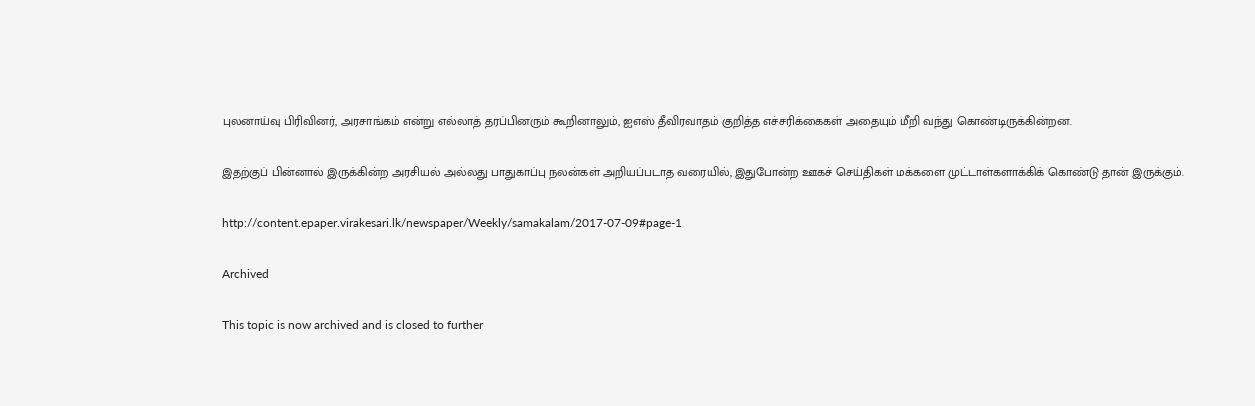புலனாய்வு பிரிவினர், அரசாங்கம் என்று எல்லாத் தரப்பினரும் கூறினாலும், ஐஎஸ் தீவிரவாதம் குறித்த எச்சரிக்கைகள் அதையும் மீறி வந்து கொண்டிருக்கின்றன.

இதற்குப் பின்னால் இருக்கின்ற அரசியல் அல்லது பாதுகாப்பு நலன்கள் அறியப்படாத வரையில், இதுபோன்ற ஊகச் செய்திகள் மக்களை முட்டாள்களாக்கிக் கொண்டு தான் இருக்கும்.

http://content.epaper.virakesari.lk/newspaper/Weekly/samakalam/2017-07-09#page-1

Archived

This topic is now archived and is closed to further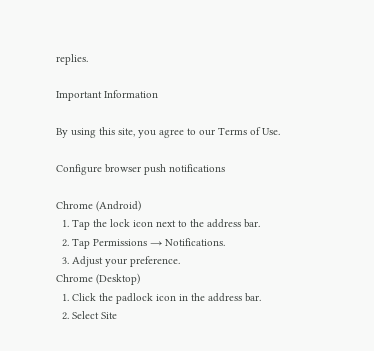replies.

Important Information

By using this site, you agree to our Terms of Use.

Configure browser push notifications

Chrome (Android)
  1. Tap the lock icon next to the address bar.
  2. Tap Permissions → Notifications.
  3. Adjust your preference.
Chrome (Desktop)
  1. Click the padlock icon in the address bar.
  2. Select Site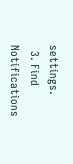settings.
  3. Find Notifications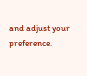and adjust your preference.